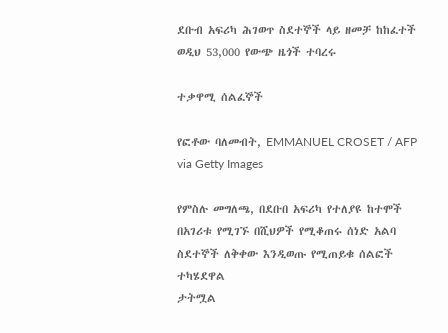ደቡብ አፍሪካ ሕገወጥ ስደተኞች ላይ ዘመቻ ከከፈተች ወዲህ 53,000 የውጭ ዜጎች ተባረሩ

ተቃዋሚ ሰልፈኞች

የፎቶው ባለመብት, EMMANUEL CROSET / AFP via Getty Images

የምስሉ መግለጫ, በደቡበ አፍሪካ የተለያዩ ከተሞች በአገሪቱ የሚገኙ በሺህዎች የሚቆጠሩ ሰነድ አልባ ስደተኞች ለቅቀው እንዲወጡ የሚጠይቁ ሰልፎች ተካሄደዋል
ታትሟል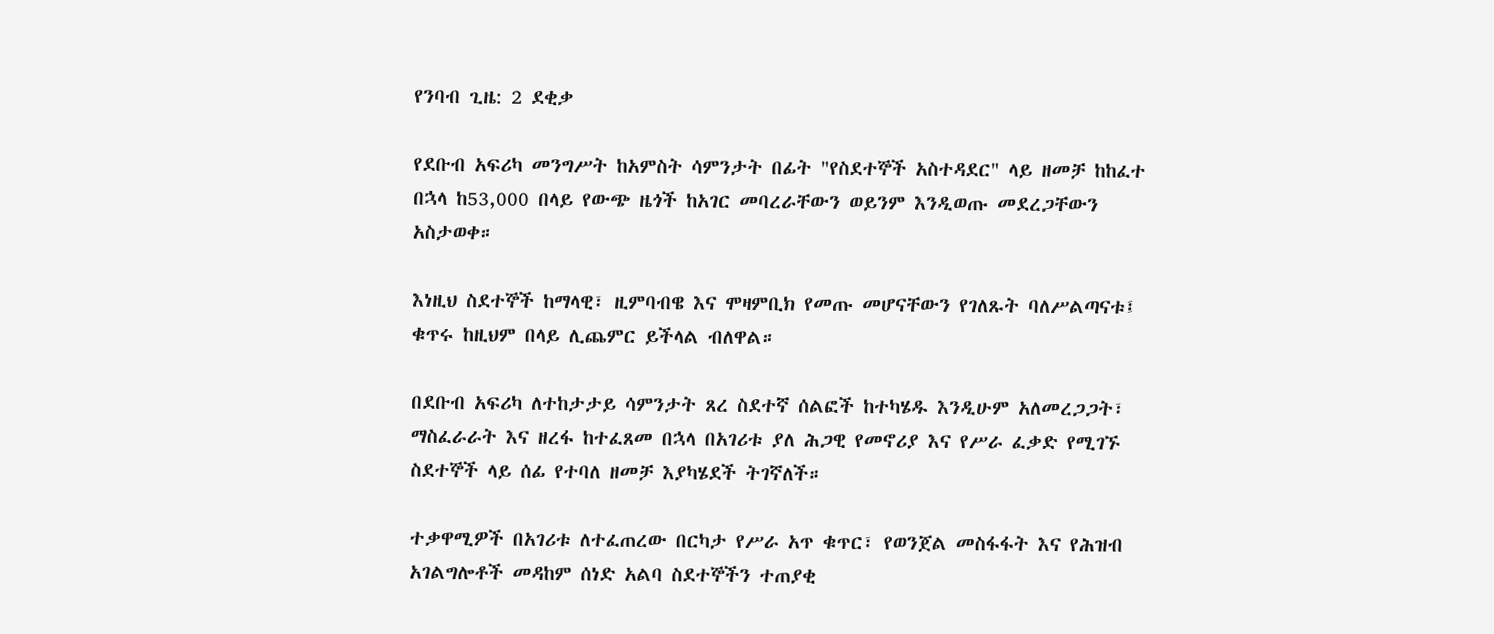የንባብ ጊዜ: 2 ደቂቃ

የደቡብ አፍሪካ መንግሥት ከአምስት ሳምንታት በፊት "የስደተኞች አስተዳደር" ላይ ዘመቻ ከከፈተ በኋላ ከ53,000 በላይ የውጭ ዜጎች ከአገር መባረራቸውን ወይንም እንዲወጡ መደረጋቸውን አስታወቀ።

እነዚህ ስደተኞች ከማላዊ፣ ዚምባብዌ እና ሞዛምቢክ የመጡ መሆናቸውን የገለጹት ባለሥልጣናቱ፤ ቁጥሩ ከዚህም በላይ ሊጨምር ይችላል ብለዋል።

በደቡብ አፍሪካ ለተከታታይ ሳምንታት ጸረ ስደተኛ ሰልፎች ከተካሄዱ እንዲሁም አለመረጋጋት፣ ማስፈራራት እና ዘረፋ ከተፈጸመ በኋላ በአገሪቱ ያለ ሕጋዊ የመኖሪያ እና የሥራ ፈቃድ የሚገኙ ስደተኞች ላይ ሰፊ የተባለ ዘመቻ እያካሄደች ትገኛለች።

ተቃዋሚዎች በአገሪቱ ለተፈጠረው በርካታ የሥራ አጥ ቁጥር፣ የወንጀል መስፋፋት እና የሕዝብ አገልግሎቶች መዳከም ሰነድ አልባ ስደተኞችን ተጠያቂ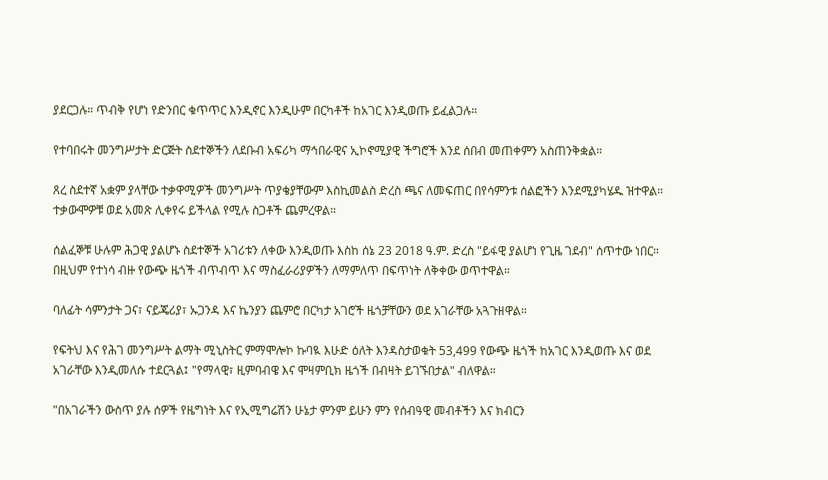ያደርጋሉ። ጥብቅ የሆነ የድንበር ቁጥጥር እንዲኖር እንዲሁም በርካቶች ከአገር እንዲወጡ ይፈልጋሉ።

የተባበሩት መንግሥታት ድርጅት ስደተኞችን ለደቡብ አፍሪካ ማኅበራዊና ኢኮኖሚያዊ ችግሮች እንደ ሰበብ መጠቀምን አስጠንቅቋል።

ጸረ ስደተኛ አቋም ያላቸው ተቃዋሚዎች መንግሥት ጥያቄያቸውም እስኪመልስ ድረስ ጫና ለመፍጠር በየሳምንቱ ሰልፎችን እንደሚያካሄዱ ዝተዋል። ተቃውሞዎቹ ወደ አመጽ ሊቀየሩ ይችላል የሚሉ ስጋቶች ጨምረዋል።

ሰልፈኞቹ ሁሉም ሕጋዊ ያልሆኑ ስደተኞች አገሪቱን ለቀው እንዲወጡ እስከ ሰኔ 23 2018 ዓ.ም. ድረስ "ይፋዊ ያልሆነ የጊዜ ገደብ" ሰጥተው ነበር። በዚህም የተነሳ ብዙ የውጭ ዜጎች ብጥብጥ እና ማስፈራሪያዎችን ለማምለጥ በፍጥነት ለቅቀው ወጥተዋል።

ባለፊት ሳምንታት ጋና፣ ናይጄሪያ፣ ኡጋንዳ እና ኬንያን ጨምሮ በርካታ አገሮች ዜጎቻቸውን ወደ አገራቸው አጓጉዘዋል።

የፍትህ እና የሕገ መንግሥት ልማት ሚኒስትር ምማሞሎኮ ኩባዪ እሁድ ዕለት እንዳስታወቁት 53,499 የውጭ ዜጎች ከአገር እንዲወጡ እና ወደ አገራቸው እንዲመለሱ ተደርጓል፤ "የማላዊ፣ ዚምባብዌ እና ሞዛምቢክ ዜጎች በብዛት ይገኙበታል" ብለዋል።

"በአገራችን ውስጥ ያሉ ሰዎች የዜግነት እና የኢሚግሬሽን ሁኔታ ምንም ይሁን ምን የሰብዓዊ መብቶችን እና ክብርን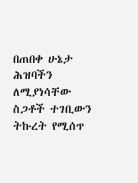በጠበቀ ሁኔታ ሕዝባችን ለሚያነሳቸው ስጋቶች ተገቢውን ትኩረት የሚሰጥ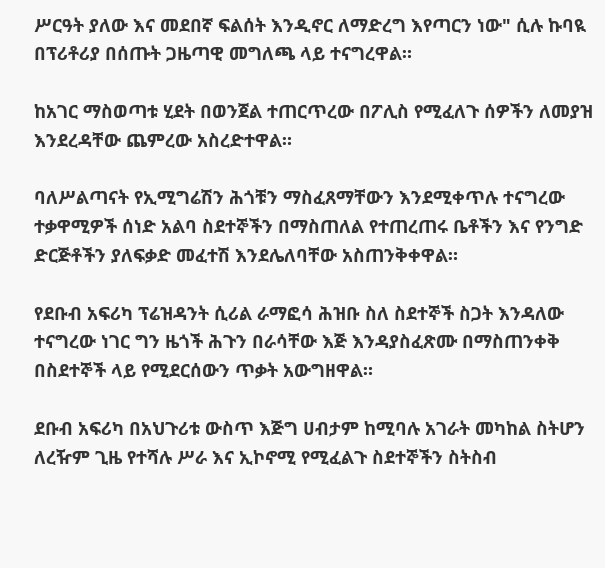ሥርዓት ያለው እና መደበኛ ፍልሰት እንዲኖር ለማድረግ እየጣርን ነው" ሲሉ ኩባዪ በፕሪቶሪያ በሰጡት ጋዜጣዊ መግለጫ ላይ ተናግረዋል።

ከአገር ማስወጣቱ ሂደት በወንጀል ተጠርጥረው በፖሊስ የሚፈለጉ ሰዎችን ለመያዝ እንደረዳቸው ጨምረው አስረድተዋል።

ባለሥልጣናት የኢሚግሬሽን ሕጎቹን ማስፈጸማቸውን እንደሚቀጥሉ ተናግረው ተቃዋሚዎች ሰነድ አልባ ስደተኞችን በማስጠለል የተጠረጠሩ ቤቶችን እና የንግድ ድርጅቶችን ያለፍቃድ መፈተሽ እንደሌለባቸው አስጠንቅቀዋል።

የደቡብ አፍሪካ ፕሬዝዳንት ሲሪል ራማፎሳ ሕዝቡ ስለ ስደተኞች ስጋት እንዳለው ተናግረው ነገር ግን ዜጎች ሕጉን በራሳቸው እጅ እንዳያስፈጽሙ በማስጠንቀቅ በስደተኞች ላይ የሚደርሰውን ጥቃት አውግዘዋል።

ደቡብ አፍሪካ በአህጉሪቱ ውስጥ እጅግ ሀብታም ከሚባሉ አገራት መካከል ስትሆን ለረዥም ጊዜ የተሻሉ ሥራ እና ኢኮኖሚ የሚፈልጉ ስደተኞችን ስትስብ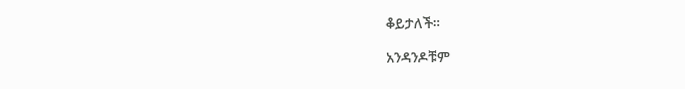ቆይታለች።

አንዳንዶቹም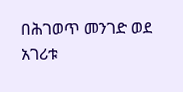በሕገወጥ መንገድ ወደ አገሪቱ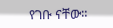የገቡ ናቸው።